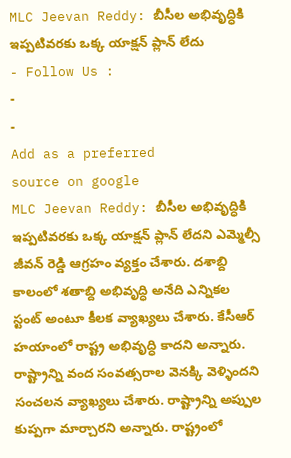MLC Jeevan Reddy: బీసీల అభివృద్ధికి ఇప్పటివరకు ఒక్క యాక్షన్ ప్లాన్ లేదు
- Follow Us :
-
-
Add as a preferred
source on google
MLC Jeevan Reddy: బీసీల అభివృద్ధికి ఇప్పటివరకు ఒక్క యాక్షన్ ప్లాన్ లేదని ఎమ్మెల్సీ జీవన్ రెడ్డి ఆగ్రహం వ్యక్తం చేశారు. దశాబ్ది కాలంలో శతాబ్ది అభివృద్ధి అనేది ఎన్నికల స్టంట్ అంటూ కీలక వ్యాఖ్యలు చేశారు. కేసీఆర్ హయాంలో రాష్ట్ర అభివృద్ధి కాదని అన్నారు. రాష్ట్రాన్ని వంద సంవత్సరాల వెనక్కి వెళ్ళిందని సంచలన వ్యాఖ్యలు చేశారు. రాష్ట్రాన్ని అప్పుల కుప్పగా మార్చారని అన్నారు. రాష్ట్రంలో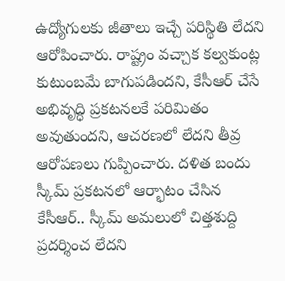ఉద్యోగులకు జీతాలు ఇచ్చే పరిస్థితి లేదని ఆరోపించారు. రాష్ట్రం వచ్చాక కల్వకుంట్ల కుటుంబమే బాగుపడిందని, కేసీఆర్ చేసే అభివృద్ధి ప్రకటనలకే పరిమితం అవుతుందని, ఆచరణలో లేదని తీవ్ర ఆరోపణలు గుప్పించారు. దళిత బందు స్కీమ్ ప్రకటనలో ఆర్భాటం చేసిన కేసీఆర్.. స్కీమ్ అమలులో చిత్తశుద్ది ప్రదర్శించ లేదని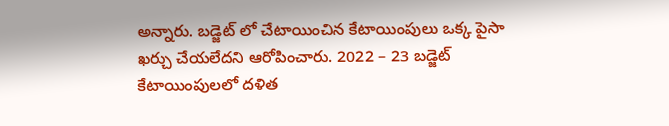అన్నారు. బడ్జెట్ లో చేటాయించిన కేటాయింపులు ఒక్క పైసా ఖర్చు చేయలేదని ఆరోపించారు. 2022 – 23 బడ్జెట్ కేటాయింపులలో దళిత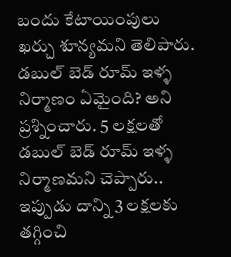బందు కేటాయింపులు ఖర్చు శూన్యమని తెలిపారు. డబుల్ బెడ్ రూమ్ ఇళ్ళ నిర్మాణం ఏమైంది? అని ప్రశ్నించారు. 5 లక్షలతో డబుల్ బెడ్ రూమ్ ఇళ్ళ నిర్మాణమని చెప్పారు.. ఇప్పుడు దాన్ని 3 లక్షలకు తగ్గించి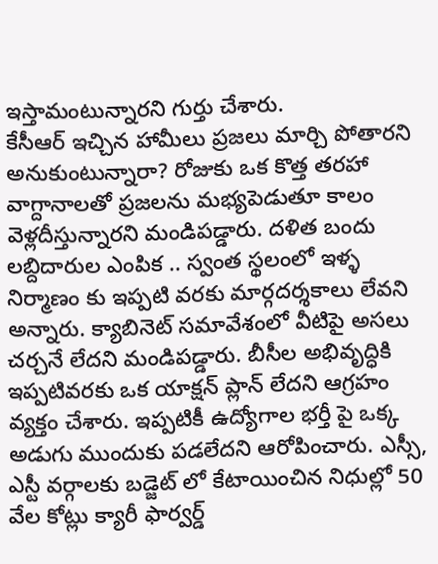ఇస్తామంటున్నారని గుర్తు చేశారు.
కేసీఆర్ ఇచ్చిన హామీలు ప్రజలు మార్చి పోతారని అనుకుంటున్నారా? రోజుకు ఒక కొత్త తరహా వాగ్దానాలతో ప్రజలను మభ్యపెడుతూ కాలం వెళ్లదీస్తున్నారని మండిపడ్డారు. దళిత బందు లబ్దిదారుల ఎంపిక .. స్వంత స్థలంలో ఇళ్ళ నిర్మాణం కు ఇప్పటి వరకు మార్గదర్శకాలు లేవని అన్నారు. క్యాబినెట్ సమావేశంలో వీటిపై అసలు చర్చనే లేదని మండిపడ్డారు. బీసీల అభివృద్ధికి ఇప్పటివరకు ఒక యాక్షన్ ప్లాన్ లేదని ఆగ్రహం వ్యక్తం చేశారు. ఇప్పటికీ ఉద్యోగాల భర్తీ పై ఒక్క అడుగు ముందుకు పడలేదని ఆరోపించారు. ఎస్సీ, ఎస్టీ వర్గాలకు బడ్జెట్ లో కేటాయించిన నిధుల్లో 50 వేల కోట్లు క్యారీ ఫార్వర్డ్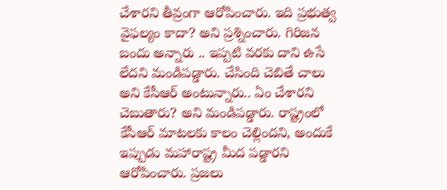చేశారని తీవ్రంగా ఆరోపించారు. ఇది ప్రభుత్వ వైఫల్యం కాదా? అని ప్రశ్నించారు. గిరిజన బందు అన్నారు .. ఇప్పటి వరకు దాని ఉసే లేదని మండిపడ్డారు. చేసింది చెబితే చాలు అని కేసీఆర్ అంటున్నారు.. ఏం చేశారని చెబుతారు? అని మండిపడ్డారు. రాష్ట్రంలో కేసీఆర్ మాటలకు కాలం చెల్లిందని, అందుకే ఇప్పుడు మహారాష్ట్ర మీద పడ్డారని ఆరోపించారు. ప్రజలు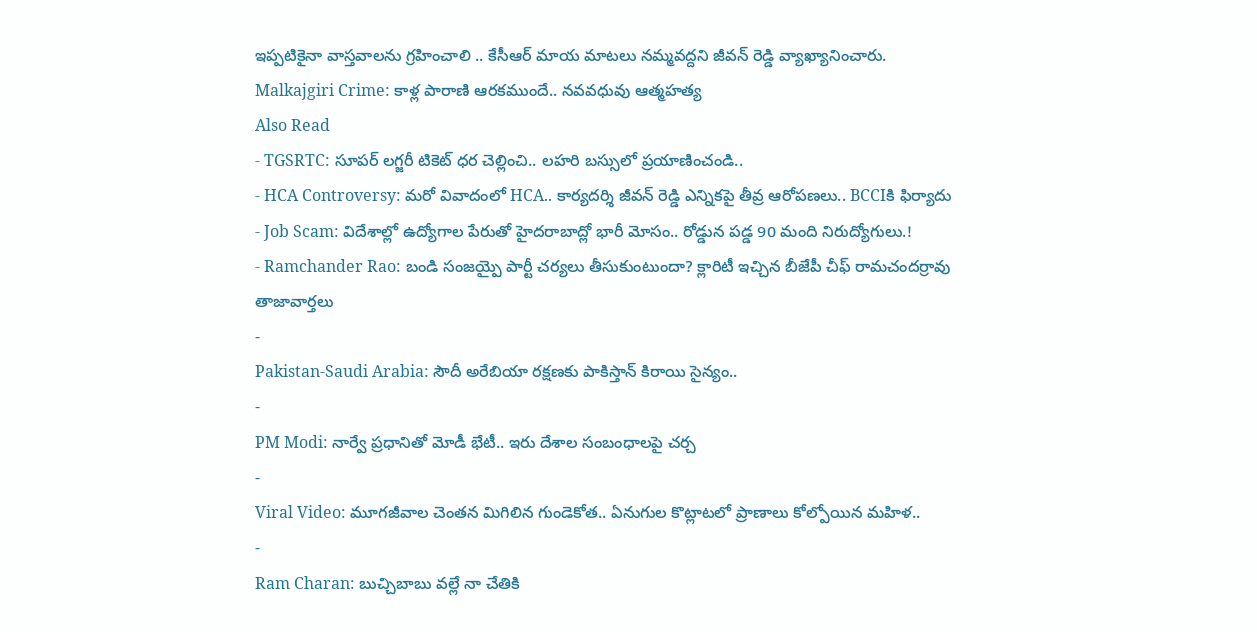ఇప్పటికైనా వాస్తవాలను గ్రహించాలి .. కేసీఆర్ మాయ మాటలు నమ్మవద్దని జీవన్ రెడ్డి వ్యాఖ్యానించారు.
Malkajgiri Crime: కాళ్ల పారాణి ఆరకముందే.. నవవధువు ఆత్మహత్య
Also Read
- TGSRTC: సూపర్ లగ్జరీ టికెట్ ధర చెల్లించి.. లహరి బస్సులో ప్రయాణించండి..
- HCA Controversy: మరో వివాదంలో HCA.. కార్యదర్శి జీవన్ రెడ్డి ఎన్నికపై తీవ్ర ఆరోపణలు.. BCCIకి ఫిర్యాదు
- Job Scam: విదేశాల్లో ఉద్యోగాల పేరుతో హైదరాబాద్లో భారీ మోసం.. రోడ్డున పడ్డ 90 మంది నిరుద్యోగులు.!
- Ramchander Rao: బండి సంజయ్పై పార్టీ చర్యలు తీసుకుంటుందా? క్లారిటీ ఇచ్చిన బీజేపీ చీఫ్ రామచందర్రావు
తాజావార్తలు
-
Pakistan-Saudi Arabia: సౌదీ అరేబియా రక్షణకు పాకిస్తాన్ కిరాయి సైన్యం..
-
PM Modi: నార్వే ప్రధానితో మోడీ భేటీ.. ఇరు దేశాల సంబంధాలపై చర్చ
-
Viral Video: మూగజీవాల చెంతన మిగిలిన గుండెకోత.. ఏనుగుల కొట్లాటలో ప్రాణాలు కోల్పోయిన మహిళ..
-
Ram Charan: బుచ్చిబాబు వల్లే నా చేతికి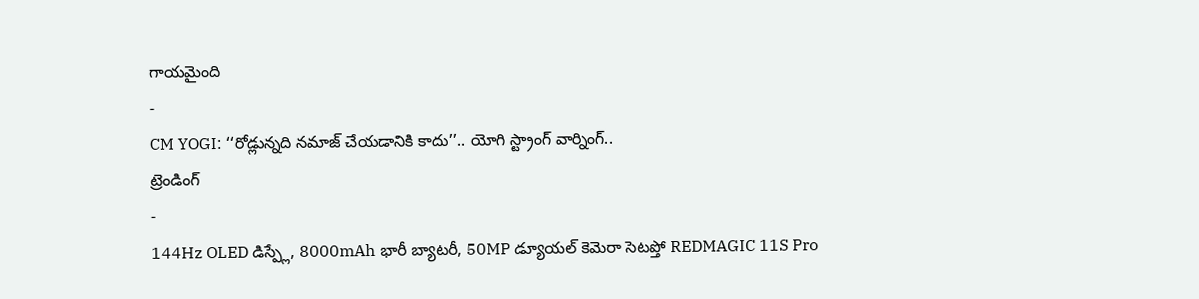గాయమైంది
-
CM YOGI: ‘‘రోడ్లున్నది నమాజ్ చేయడానికి కాదు’’.. యోగి స్ట్రాంగ్ వార్నింగ్..
ట్రెండింగ్
-
144Hz OLED డిస్ప్లే, 8000mAh భారీ బ్యాటరీ, 50MP డ్యూయల్ కెమెరా సెటప్తో REDMAGIC 11S Pro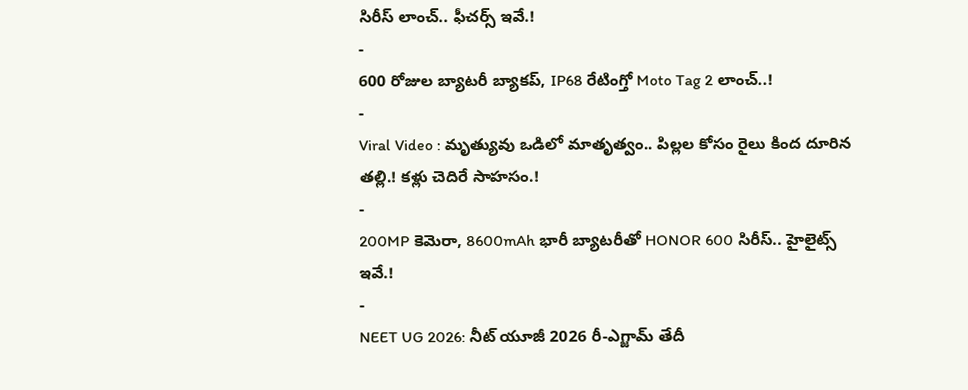సిరీస్ లాంచ్.. ఫీచర్స్ ఇవే.!
-
600 రోజుల బ్యాటరీ బ్యాకప్, IP68 రేటింగ్తో Moto Tag 2 లాంచ్..!
-
Viral Video : మృత్యువు ఒడిలో మాతృత్వం.. పిల్లల కోసం రైలు కింద దూరిన తల్లి.! కళ్లు చెదిరే సాహసం.!
-
200MP కెమెరా, 8600mAh భారీ బ్యాటరీతో HONOR 600 సిరీస్.. హైలైట్స్ ఇవే.!
-
NEET UG 2026: నీట్ యూజీ 2026 రీ-ఎగ్జామ్ తేదీ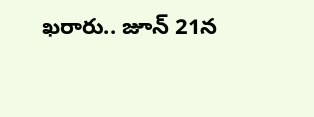ఖరారు.. జూన్ 21న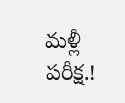మళ్లీ పరీక్ష.!